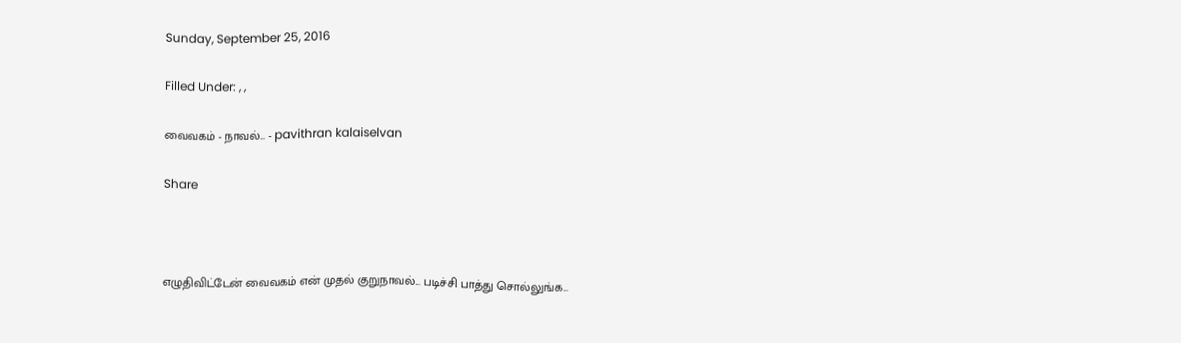Sunday, September 25, 2016

Filled Under: , ,

வைவகம் - நாவல்... - pavithran kalaiselvan

Share



எழுதிவிட்டேன் வைவகம் என் முதல் குறுநாவல்... படிச்சி பாத்து சொல்லுங்க...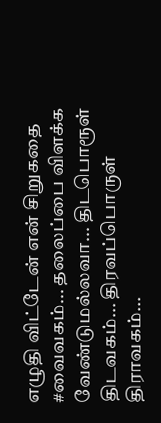எழுதி விட்டேன் என் சிறுகதை #வைவகம்... தலைப்பை விளக்க வேண்டுமல்லவா... திடபொரூள் திடவகம்... திரவப்பொருள் திராவகம்...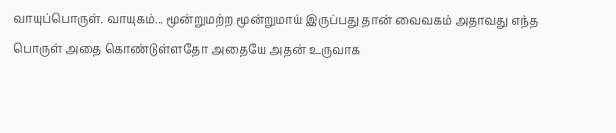வாயுப்பொருள். வாயுகம்... மூன்றுமற்ற மூன்றுமாய் இருப்பது தான் வைவகம் அதாவது எந்த பொருள் அதை கொண்டுள்ளதோ அதையே அதன் உருவாக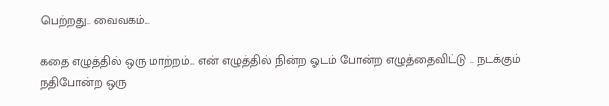பெற்றது.. வைவகம்...

கதை எழுத்தில் ஒரு மாற்றம்... என் எழுத்தில் நின்ற ஓடம் போன்ற எழுத்தைவிட்டு .. நடக்கும் நதிபோன்ற ஒரு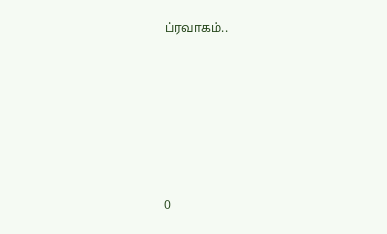ப்ரவாகம்..







0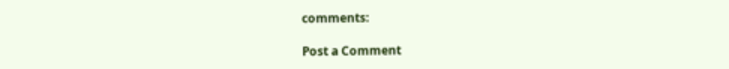comments:

Post a Comment